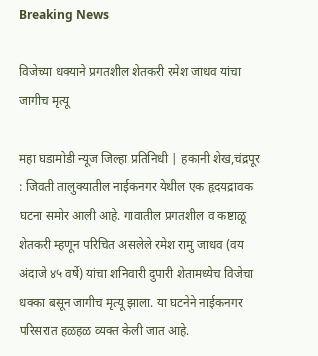Breaking News

विजेच्या धक्याने प्रगतशील शेतकरी रमेश जाधव यांचा जागीच मृत्यू

महा घडामोडी न्यूज जिल्हा प्रतिनिधी | हकानी शेख,चंद्रपूर : जिवती तालुक्यातील नाईकनगर येथील एक हृदयद्रावक घटना समोर आली आहे. गावातील प्रगतशील व कष्टाळू शेतकरी म्हणून परिचित असलेले रमेश रामु जाधव (वय अंदाजे ४५ वर्षे) यांचा शनिवारी दुपारी शेतामध्येच विजेचा धक्का बसून जागीच मृत्यू झाला. या घटनेने नाईकनगर परिसरात हळहळ व्यक्त केली जात आहे.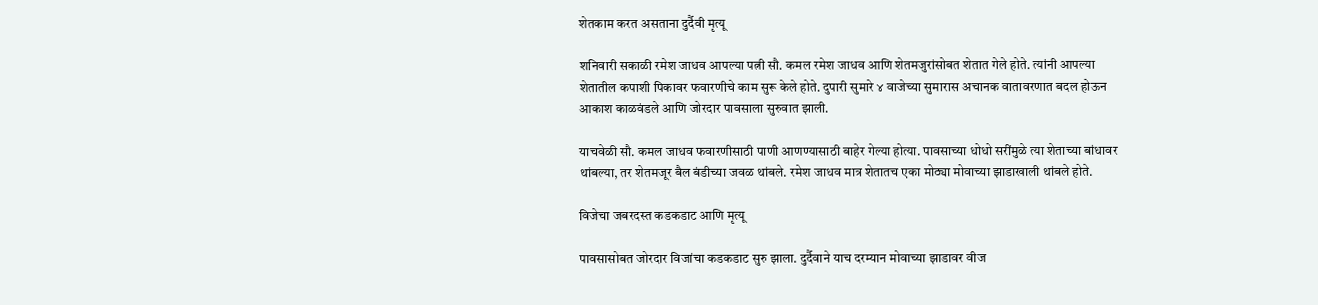शेतकाम करत असताना दुर्दैवी मृत्यू

शनिवारी सकाळी रमेश जाधव आपल्या पत्नी सौ. कमल रमेश जाधव आणि शेतमजुरांसोबत शेतात गेले होते. त्यांनी आपल्या शेतातील कपाशी पिकावर फवारणीचे काम सुरू केले होते. दुपारी सुमारे ४ वाजेच्या सुमारास अचानक वातावरणात बदल होऊन आकाश काळवंडले आणि जोरदार पावसाला सुरुवात झाली.

याचवेळी सौ. कमल जाधव फवारणीसाठी पाणी आणण्यासाठी बाहेर गेल्या होत्या. पावसाच्या धोधो सरींमुळे त्या शेताच्या बांधावर थांबल्या, तर शेतमजूर बैल बंडीच्या जवळ थांबले. रमेश जाधव मात्र शेतातच एका मोठ्या मोवाच्या झाडाखाली थांबले होते.

विजेचा जबरदस्त कडकडाट आणि मृत्यू

पावसासोबत जोरदार विजांचा कडकडाट सुरु झाला. दुर्दैवाने याच दरम्यान मोवाच्या झाडावर वीज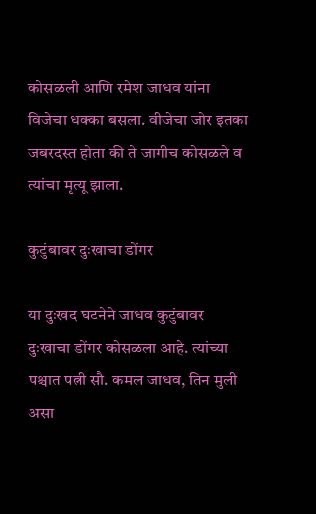कोसळली आणि रमेश जाधव यांना विजेचा धक्का बसला. वीजेचा जोर इतका जबरदस्त होता की ते जागीच कोसळले व त्यांचा मृत्यू झाला.

कुटुंबावर दुःखाचा डोंगर

या दुःखद घटनेने जाधव कुटुंबावर दुःखाचा डोंगर कोसळला आहे. त्यांच्या पश्चात पत्नी सौ. कमल जाधव, तिन मुली असा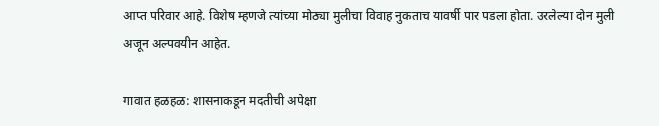आप्त परिवार आहे. विशेष म्हणजे त्यांच्या मोठ्या मुलीचा विवाह नुकताच यावर्षी पार पडला होता. उरलेल्या दोन मुली अजून अल्पवयीन आहेत.

गावात हळहळ: शासनाकडून मदतीची अपेक्षा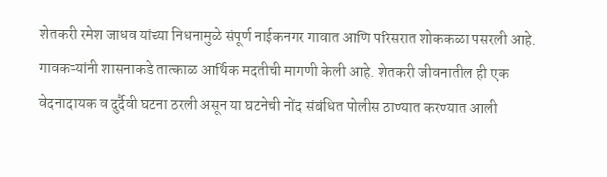शेतकरी रमेश जाधव यांच्या निधनामुळे संपूर्ण नाईकनगर गावात आणि परिसरात शोककळा पसरली आहे. गावकऱ्यांनी शासनाकडे तात्काळ आर्थिक मदतीची मागणी केली आहे. शेतकरी जीवनातील ही एक वेदनादायक व दुर्दैवी घटना ठरली असून या घटनेची नोंद संबंधित पोलीस ठाण्यात करण्यात आली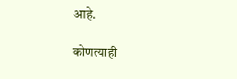आहे.

कोणत्याही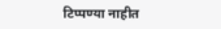टिप्पण्‍या नाहीत